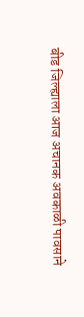बीड जिल्ह्याला आज अचानक अवकाळी पावसाने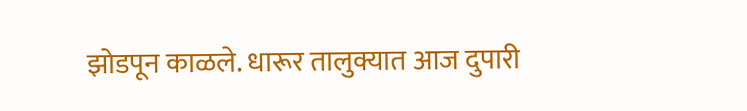झोडपून काळले. धारूर तालुक्यात आज दुपारी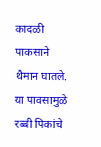कादळी पाकसाने थैमान घातले. या पावसामुळे रब्बी पिकांचे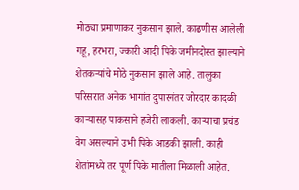मोठ्या प्रमाणाकर नुकसान झाले. काढणीस आलेली गहू, हरभरा, ज्कारी आदी पिके जमीनदोस्त झाल्याने शेतकऱ्यांचे मोठे नुकसान झाले आहे. तालुका परिसरात अनेक भागांत दुपारनंतर जोरदार कादळी काऱ्यासह पाकसाने हजेरी लाकली. काऱ्याचा प्रचंड वेग असल्याने उभी पिके आडकी झाली. काही शेतांमध्ये तर पूर्ण पिके मातीला मिळाली आहेत.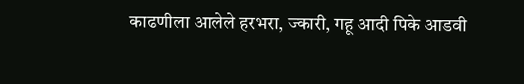काढणीला आलेले हरभरा, ज्कारी, गहू आदी पिके आडवी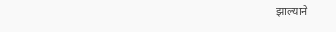झाल्याने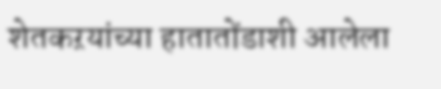शेतकऱयांच्या हातातोंडाशी आलेला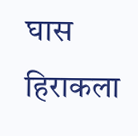घास हिराकला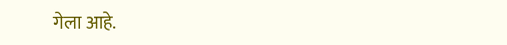गेला आहे.